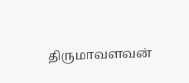திருமாவளவன்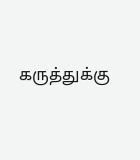கருத்துக்கு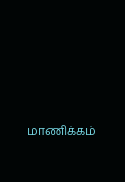மாணிக்கம்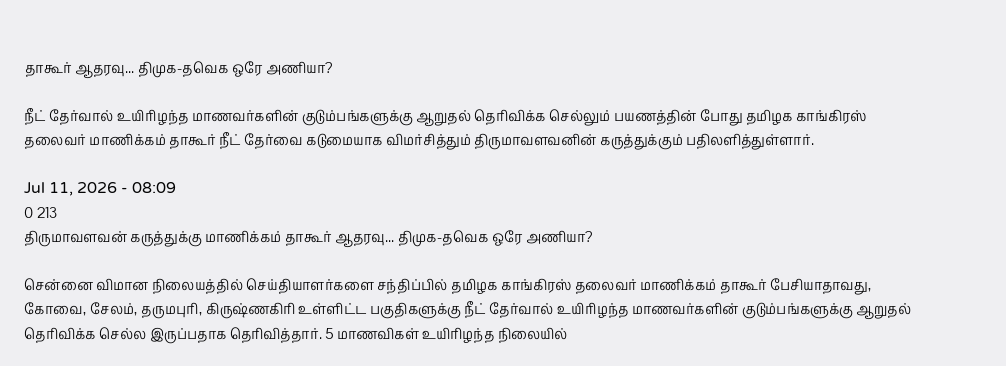தாகூர் ஆதரவு... திமுக-தவெக ஒரே அணியா?

நீட் தேர்வால் உயிரிழந்த மாணவர்களின் குடும்பங்களுக்கு ஆறுதல் தெரிவிக்க செல்லும் பயணத்தின் போது தமிழக காங்கிரஸ்  தலைவர் மாணிக்கம் தாகூர் நீட் தேர்வை கடுமையாக விமர்சித்தும் திருமாவளவனின் கருத்துக்கும் பதிலளித்துள்ளார்.

Jul 11, 2026 - 08:09
0 213
திருமாவளவன் கருத்துக்கு மாணிக்கம் தாகூர் ஆதரவு... திமுக-தவெக ஒரே அணியா?

சென்னை விமான நிலையத்தில் செய்தியாளர்களை சந்திப்பில் தமிழக காங்கிரஸ் தலைவர் மாணிக்கம் தாகூர் பேசியாதாவது, கோவை, சேலம், தருமபுரி, கிருஷ்ணகிரி உள்ளிட்ட பகுதிகளுக்கு நீட் தேர்வால் உயிரிழந்த மாணவர்களின் குடும்பங்களுக்கு ஆறுதல் தெரிவிக்க செல்ல இருப்பதாக தெரிவித்தார். 5 மாணவிகள் உயிரிழந்த நிலையில்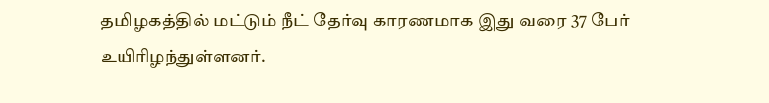தமிழகத்தில் மட்டும் நீட் தேர்வு காரணமாக இது வரை 37 பேர் உயிரிழந்துள்ளனர்.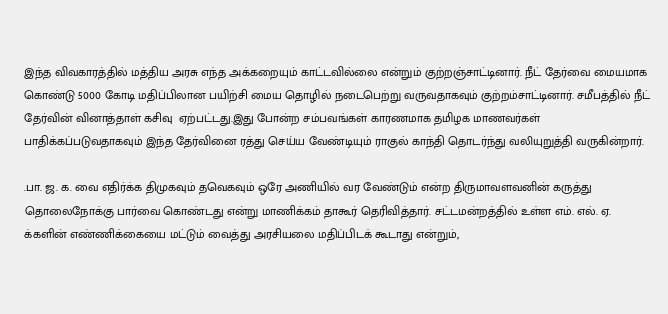இந்த விவகாரத்தில் மத்திய அரசு எந்த அக்கறையும் காட்டவில்லை என்றும் குற்றஞ்சாட்டினார். நீட் தேர்வை மையமாக கொண்டு 5000 கோடி மதிப்பிலான பயிற்சி மைய தொழில் நடைபெற்று வருவதாகவும் குற்றம்சாட்டினார். சமீபத்தில் நீட் தேர்வின் வினாத்தாள் கசிவு  ஏற்பட்டது.இது போன்ற சம்பவங்கள் காரணமாக தமிழக மாணவர்கள் பாதிக்கப்படுவதாகவும் இந்த தேர்வினை ரத்து செய்ய வேண்டியும் ராகுல் காந்தி தொடர்ந்து வலியுறுத்தி வருகின்றார்.

.பா. ஜ. க. வை எதிர்க்க திமுகவும் தவெகவும் ஒரே அணியில் வர வேண்டும் என்ற திருமாவளவனின் கருத்து தொலைநோக்கு பார்வை கொண்டது என்று மாணிக்கம் தாகூர் தெரிவித்தார். சட்டமன்றத்தில் உள்ள எம். எல். ஏ. க்களின் எண்ணிக்கையை மட்டும் வைத்து அரசியலை மதிப்பிடக் கூடாது என்றும்,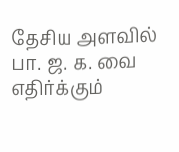தேசிய அளவில் பா. ஜ. க. வை எதிர்க்கும்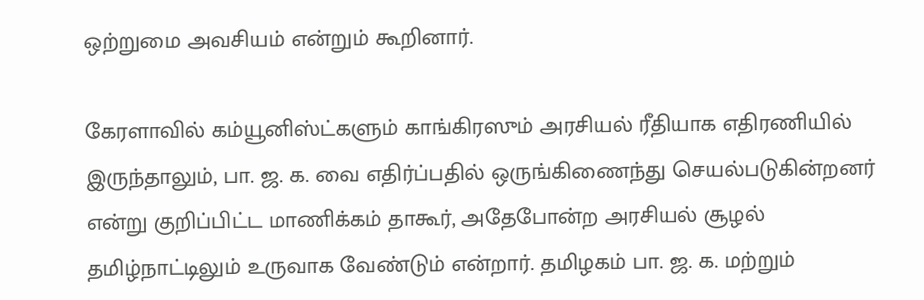ஒற்றுமை அவசியம் என்றும் கூறினார்.

கேரளாவில் கம்யூனிஸ்ட்களும் காங்கிரஸும் அரசியல் ரீதியாக எதிரணியில் இருந்தாலும், பா. ஜ. க. வை எதிர்ப்பதில் ஒருங்கிணைந்து செயல்படுகின்றனர் என்று குறிப்பிட்ட மாணிக்கம் தாகூர், அதேபோன்ற அரசியல் சூழல் தமிழ்நாட்டிலும் உருவாக வேண்டும் என்றார். தமிழகம் பா. ஜ. க. மற்றும்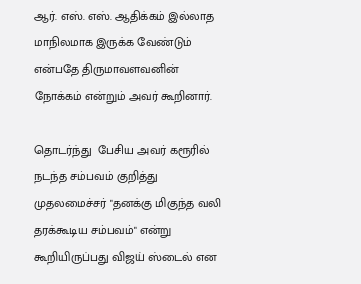ஆர். எஸ். எஸ். ஆதிக்கம் இல்லாத மாநிலமாக இருக்க வேண்டும் என்பதே திருமாவளவனின் நோக்கம் என்றும் அவர் கூறினார்.

தொடர்ந்து  பேசிய அவர் கரூரில் நடந்த சம்பவம் குறித்து முதலமைச்சர் "தனக்கு மிகுந்த வலி தரக்கூடிய சம்பவம்" என்று கூறியிருப்பது விஜய் ஸ்டைல் என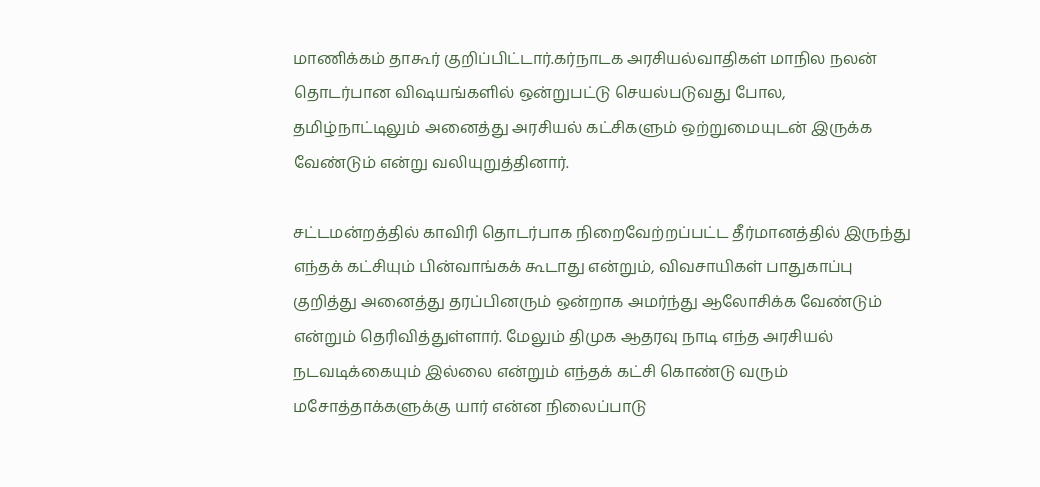மாணிக்கம் தாகூர் குறிப்பிட்டார்.கர்நாடக அரசியல்வாதிகள் மாநில நலன் தொடர்பான விஷயங்களில் ஒன்றுபட்டு செயல்படுவது போல, தமிழ்நாட்டிலும் அனைத்து அரசியல் கட்சிகளும் ஒற்றுமையுடன் இருக்க வேண்டும் என்று வலியுறுத்தினார்.

சட்டமன்றத்தில் காவிரி தொடர்பாக நிறைவேற்றப்பட்ட தீர்மானத்தில் இருந்து எந்தக் கட்சியும் பின்வாங்கக் கூடாது என்றும், விவசாயிகள் பாதுகாப்பு குறித்து அனைத்து தரப்பினரும் ஒன்றாக அமர்ந்து ஆலோசிக்க வேண்டும் என்றும் தெரிவித்துள்ளார். மேலும் திமுக ஆதரவு நாடி எந்த அரசியல் நடவடிக்கையும் இல்லை என்றும் எந்தக் கட்சி கொண்டு வரும் மசோத்தாக்களுக்கு யார் என்ன நிலைப்பாடு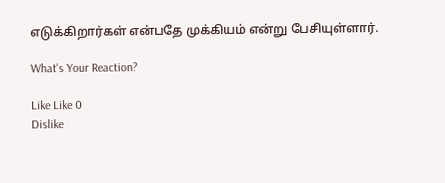எடுக்கிறார்கள் என்பதே முக்கியம் என்று பேசியுள்ளார்.

What's Your Reaction?

Like Like 0
Dislike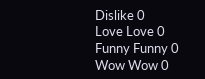Dislike 0
Love Love 0
Funny Funny 0
Wow Wow 0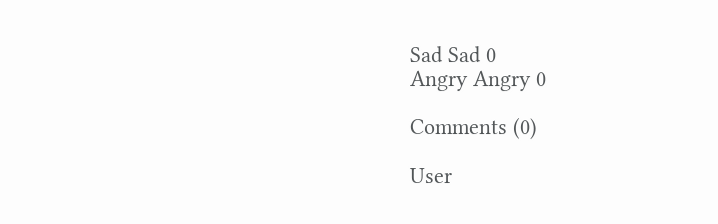Sad Sad 0
Angry Angry 0

Comments (0)

User